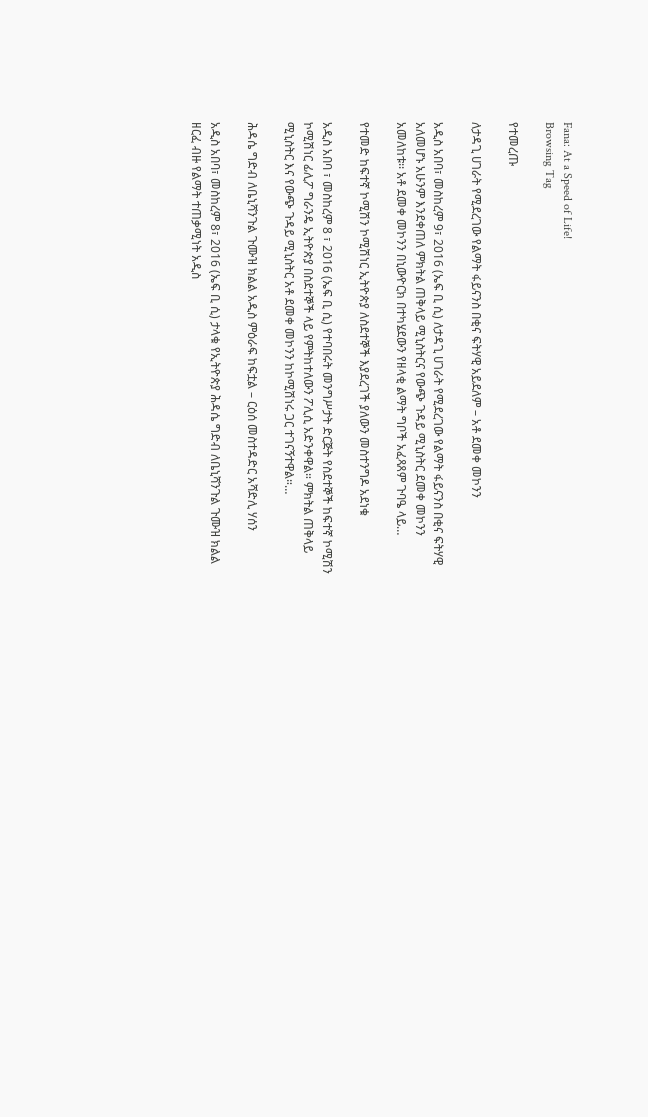Fana: At a Speed of Life!
Browsing Tag

የተመረጡ

ለታዳጊ ሀገራት የሚደረገው የልማት ፋይናንስ በቂና ፍትሃዊ አይደለም – አቶ ደመቀ መኮንን

አዲስ አበባ፣ መስከረም 9፣ 2016 (ኤፍ ቢ ሲ) ለታዳጊ ሀገራት የሚደረገው የልማት ፋይናንስ በቂና ፍትሃዊ አለመሆኑ አሁንም እንደቀጠለ ምክትል ጠቅላይ ሚኒስትርና የውጭ ጉዳይ ሚኒስትር ደመቀ መኮንን አመለከቱ፡፡ አቶ ደመቀ መኮንን በኒውዮርክ በተካሄደውን የዘላቂ ልማት ግቦች አፈጻጸም ጉባዔ ላይ…

የተመድ ከፍተኛ ኮሚሽን ኮሚሽነር ኢትዮጵያ ለስደተኞች እያደረገች ያለውን መስተንግዶ አደነቁ

አዲስ አበባ ፣ መስከረም 8 ፣ 2016 (ኤፍ ቢ ሲ) የተባበሩት መንግሥታት ድርጅት የስደተኞች ከፍተኛ ኮሚሽን ኮሚሽነር ፊሊፖ ግራንዴ ኢትዮጵያ በስደተኞች ላይ የምትከተለውን ፖሊሲ አድንቀዋል። ምክትል ጠቅላይ ሚኒስትር እና የውጭ ጉዳይ ሚኒስትር አቶ ደመቀ መኮንን ከኮሚሽነሩ ጋር ተገናኝተዋል።…

ሕዳሴ ግድብ ለቤኒሻንጉል ጉሙዝ ክልል አዲስ ምዕራፍ ከፍቷል – ርዕሰ መስተዳድር አሻድሊ ሃሰን

አዲስ አበባ፣ መስከረም 8፣ 2016 (ኤፍ ቢ ሲ) ታላቁ የኢትዮጵያ ሕዳሴ ግድብ ለቤኒሻንጉል ጉሙዝ ክልል ዘርፈ ብዙ የልማት ተጠቃሚነት አዲስ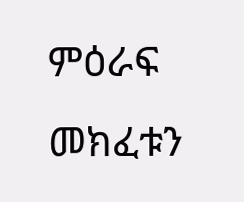ምዕራፍ መክፈቱን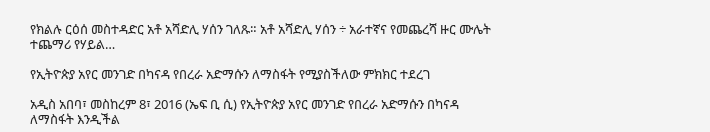የክልሉ ርዕሰ መስተዳድር አቶ አሻድሊ ሃሰን ገለጹ። አቶ አሻድሊ ሃሰን ÷ አራተኛና የመጨረሻ ዙር ሙሌት ተጨማሪ የሃይል…

የኢትዮጵያ አየር መንገድ በካናዳ የበረራ አድማሱን ለማስፋት የሚያስችለው ምክክር ተደረገ

አዲስ አበባ፣ መስከረም 8፣ 2016 (ኤፍ ቢ ሲ) የኢትዮጵያ አየር መንገድ የበረራ አድማሱን በካናዳ ለማስፋት እንዲችል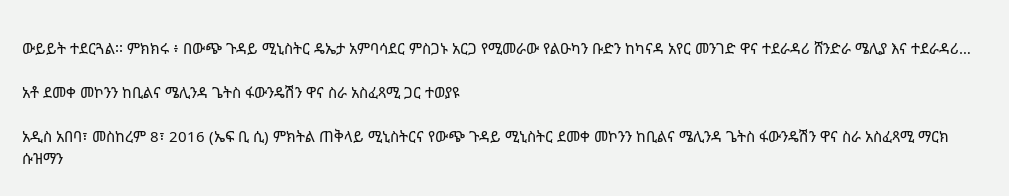ውይይት ተደርጓል፡፡ ምክክሩ ፥ በውጭ ጉዳይ ሚኒስትር ዴኤታ አምባሳደር ምስጋኑ አርጋ የሚመራው የልዑካን ቡድን ከካናዳ አየር መንገድ ዋና ተደራዳሪ ሸንድራ ሜሊያ እና ተደራዳሪ…

አቶ ደመቀ መኮንን ከቢልና ሜሊንዳ ጌትስ ፋውንዴሽን ዋና ስራ አስፈጻሚ ጋር ተወያዩ

አዲስ አበባ፣ መስከረም 8፣ 2016 (ኤፍ ቢ ሲ) ምክትል ጠቅላይ ሚኒስትርና የውጭ ጉዳይ ሚኒስትር ደመቀ መኮንን ከቢልና ሜሊንዳ ጌትስ ፋውንዴሽን ዋና ስራ አስፈጻሚ ማርክ ሱዝማን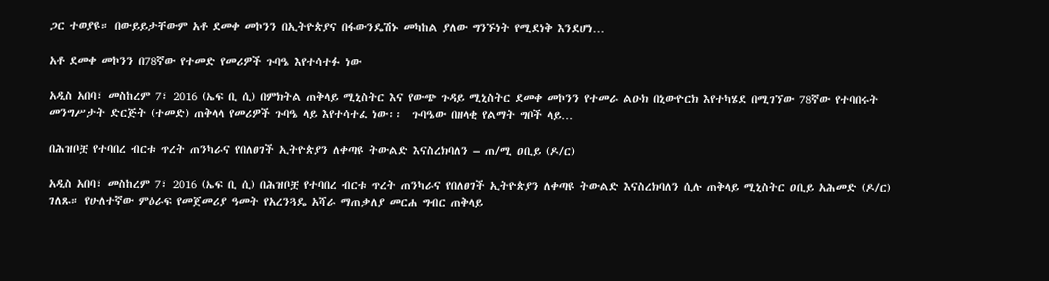ጋር ተወያዩ። በውይይታቸውም አቶ ደመቀ መኮንን በኢትዮጵያና በፋውንዴሽኑ መካከል ያለው ግንኙነት የሚደነቅ እንደሆነ…

አቶ ደመቀ መኮንን በ78ኛው የተመድ የመሪዎች ጉባዔ እየተሳተፉ ነው

አዲስ አበባ፣ መስከረም 7፣ 2016 (ኤፍ ቢ ሲ) በምክትል ጠቅላይ ሚኒስትር እና የውጭ ጉዳይ ሚኒስትር ደመቀ መኮንን የተመራ ልዑክ በኒውዮርክ እየተካሄደ በሚገኘው 78ኛው የተባበሩት መንግሥታት ድርጅት (ተመድ) ጠቅላላ የመሪዎች ጉባዔ ላይ እየተሳተፈ ነው፡፡  ጉባዔው በዘላቂ የልማት ግቦች ላይ…

በሕዝቦቿ የተባበረ ብርቱ ጥረት ጠንካራና የበለፀገች ኢትዮጵያን ለቀጣዩ ትውልድ እናስረክባለን – ጠ/ሚ ዐቢይ (ዶ/ር)

አዲስ አበባ፣ መስከረም 7፣ 2016 (ኤፍ ቢ ሲ) በሕዝቦቿ የተባበረ ብርቱ ጥረት ጠንካራና የበለፀገች ኢትዮጵያን ለቀጣዩ ትውልድ እናስረክባለን ሲሉ ጠቅላይ ሚኒስትር ዐቢይ አሕመድ (ዶ/ር) ገለጹ። የሁለተኛው ምዕራፍ የመጀመሪያ ዓመት የአረንጓዴ አሻራ ማጠቃለያ መርሐ ግብር ጠቅላይ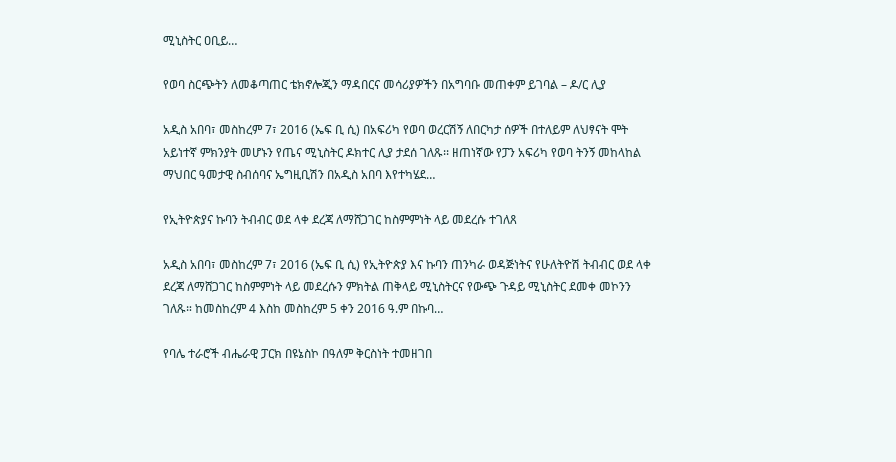ሚኒስትር ዐቢይ…

የወባ ስርጭትን ለመቆጣጠር ቴክኖሎጂን ማዳበርና መሳሪያዎችን በአግባቡ መጠቀም ይገባል – ዶ/ር ሊያ

አዲስ አበባ፣ መስከረም 7፣ 2016 (ኤፍ ቢ ሲ) በአፍሪካ የወባ ወረርሽኝ ለበርካታ ሰዎች በተለይም ለህፃናት ሞት አይነተኛ ምክንያት መሆኑን የጤና ሚኒስትር ዶክተር ሊያ ታደሰ ገለጹ፡፡ ዘጠነኛው የፓን አፍሪካ የወባ ትንኝ መከላከል ማህበር ዓመታዊ ስብሰባና ኤግዚቢሽን በአዲስ አበባ እየተካሄደ…

የኢትዮጵያና ኩባን ትብብር ወደ ላቀ ደረጃ ለማሸጋገር ከስምምነት ላይ መደረሱ ተገለጸ

አዲስ አበባ፣ መስከረም 7፣ 2016 (ኤፍ ቢ ሲ) የኢትዮጵያ እና ኩባን ጠንካራ ወዳጅነትና የሁለትዮሽ ትብብር ወደ ላቀ ደረጃ ለማሸጋገር ከስምምነት ላይ መደረሱን ምክትል ጠቅላይ ሚኒስትርና የውጭ ጉዳይ ሚኒስትር ደመቀ መኮንን ገለጹ። ከመስከረም 4 እስከ መስከረም 5 ቀን 2016 ዓ.ም በኩባ…

የባሌ ተራሮች ብሔራዊ ፓርክ በዩኔስኮ በዓለም ቅርስነት ተመዘገበ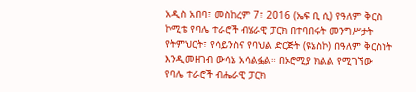አዲስ አበባ፣ መስከረም 7፣ 2016 (ኤፍ ቢ ሲ) የዓለም ቅርስ ኮሚቴ የባሌ ተራሮች ብሄራዊ ፓርክ በተባበሩት መንግሥታት የትምህርት፣ የሳይንስና የባህል ድርጅት (ዩኔስኮ) በዓለም ቅርስነት እንዲመዘገብ ውሳኔ አሳልፏል። በኦሮሚያ ክልል የሚገኘው የባሌ ተራሮች ብሔራዊ ፓርክ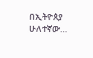በኢትዮጰያ ሁለተኛው…